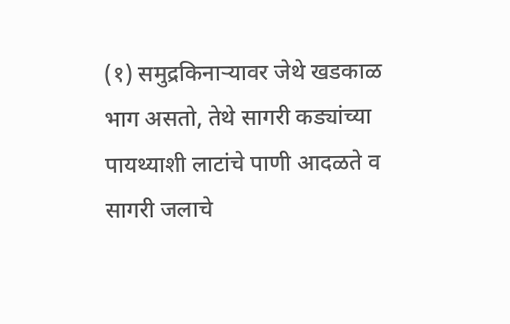(१) समुद्रकिनाऱ्यावर जेथे खडकाळ भाग असतो, तेथे सागरी कड्यांच्या पायथ्याशी लाटांचे पाणी आदळते व सागरी जलाचे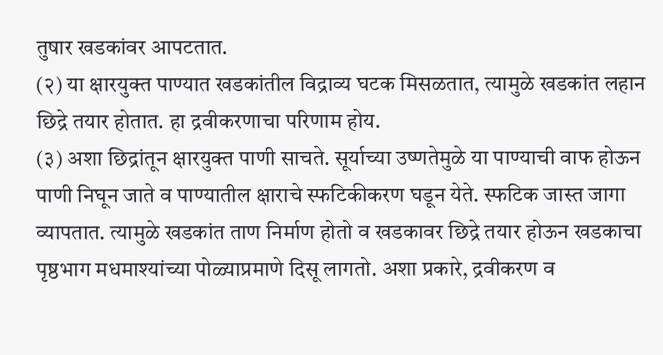तुषार खडकांवर आपटतात.
(२) या क्षारयुक्त पाण्यात खडकांतील विद्राव्य घटक मिसळतात, त्यामुळे खडकांत लहान छिद्रे तयार होतात. हा द्रवीकरणाचा परिणाम होय.
(३) अशा छिद्रांतून क्षारयुक्त पाणी साचते. सूर्याच्या उष्णतेमुळे या पाण्याची वाफ होऊन पाणी निघून जाते व पाण्यातील क्षाराचे स्फटिकीकरण घडून येते. स्फटिक जास्त जागा व्यापतात. त्यामुळे खडकांत ताण निर्माण होतो व खडकावर छिद्रे तयार होऊन खडकाचा पृष्ठभाग मधमाश्यांच्या पोळ्याप्रमाणे दिसू लागतो. अशा प्रकारे, द्रवीकरण व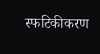स्फटिकीकरण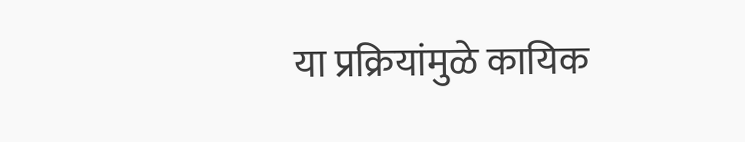या प्रक्रियांमुळे कायिक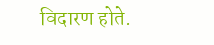विदारण होते.